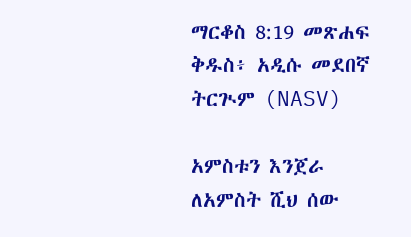ማርቆስ 8:19 መጽሐፍ ቅዱስ፥ አዲሱ መደበኛ ትርጒም (NASV)

አምስቱን እንጀራ ለአምስት ሺህ ሰው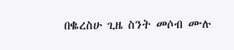በቈረስሁ ጊዜ ስንት መሶብ ሙሉ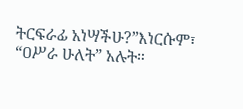ትርፍራፊ አነሣችሁ?”እነርሱም፣ “ዐሥራ ሁለት” አሉት።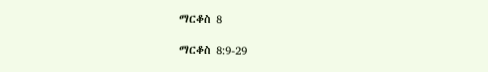ማርቆስ 8

ማርቆስ 8:9-29